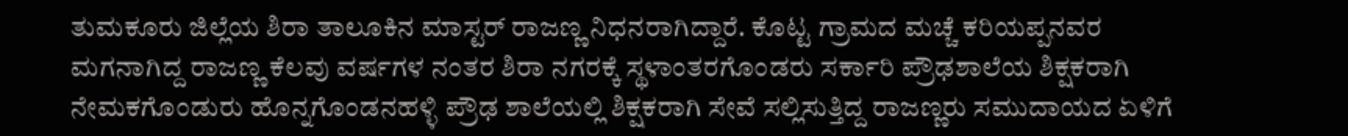ತುಮಕೂರು ಜಿಲ್ಲೆಯ ಶಿರಾ ತಾಲೂಕಿನ ಮಾಸ್ಟರ್ ರಾಜಣ್ಣ ನಿಧನರಾಗಿದ್ದಾರೆ. ಕೊಟ್ಟ ಗ್ರಾಮದ ಮಚ್ಚೆ ಕರಿಯಪ್ಪನವರ ಮಗನಾಗಿದ್ದ ರಾಜಣ್ಣ ಕೆಲವು ವರ್ಷಗಳ ನಂತರ ಶಿರಾ ನಗರಕ್ಕೆ ಸ್ಥಳಾಂತರಗೊಂಡರು ಸರ್ಕಾರಿ ಪ್ರೌಢಶಾಲೆಯ ಶಿಕ್ಷಕರಾಗಿ ನೇಮಕಗೊಂಡುರು ಹೊನ್ನಗೊಂಡನಹಳ್ಳಿ ಪ್ರೌಢ ಶಾಲೆಯಲ್ಲಿ ಶಿಕ್ಷಕರಾಗಿ ಸೇವೆ ಸಲ್ಲಿಸುತ್ತಿದ್ದ ರಾಜಣ್ಣರು ಸಮುದಾಯದ ಏಳಿಗೆ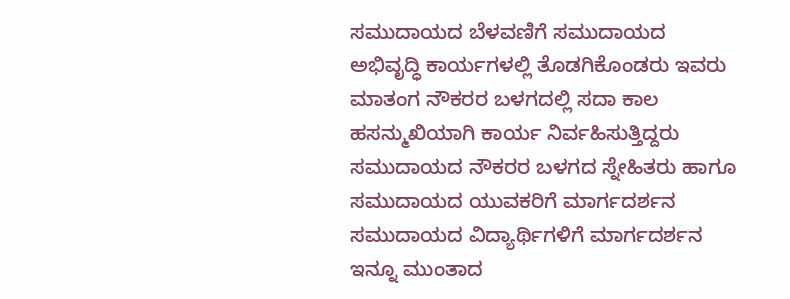ಸಮುದಾಯದ ಬೆಳವಣಿಗೆ ಸಮುದಾಯದ ಅಭಿವೃದ್ಧಿ ಕಾರ್ಯಗಳಲ್ಲಿ ತೊಡಗಿಕೊಂಡರು ಇವರು ಮಾತಂಗ ನೌಕರರ ಬಳಗದಲ್ಲಿ ಸದಾ ಕಾಲ ಹಸನ್ಮುಖಿಯಾಗಿ ಕಾರ್ಯ ನಿರ್ವಹಿಸುತ್ತಿದ್ದರು ಸಮುದಾಯದ ನೌಕರರ ಬಳಗದ ಸ್ನೇಹಿತರು ಹಾಗೂ ಸಮುದಾಯದ ಯುವಕರಿಗೆ ಮಾರ್ಗದರ್ಶನ ಸಮುದಾಯದ ವಿದ್ಯಾರ್ಥಿಗಳಿಗೆ ಮಾರ್ಗದರ್ಶನ ಇನ್ನೂ ಮುಂತಾದ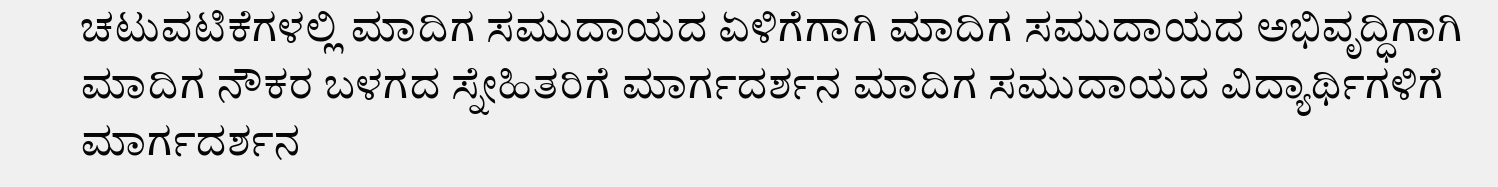ಚಟುವಟಿಕೆಗಳಲ್ಲಿ ಮಾದಿಗ ಸಮುದಾಯದ ಏಳಿಗೆಗಾಗಿ ಮಾದಿಗ ಸಮುದಾಯದ ಅಭಿವೃದ್ಧಿಗಾಗಿ ಮಾದಿಗ ನೌಕರ ಬಳಗದ ಸ್ನೇಹಿತರಿಗೆ ಮಾರ್ಗದರ್ಶನ ಮಾದಿಗ ಸಮುದಾಯದ ವಿದ್ಯಾರ್ಥಿಗಳಿಗೆ ಮಾರ್ಗದರ್ಶನ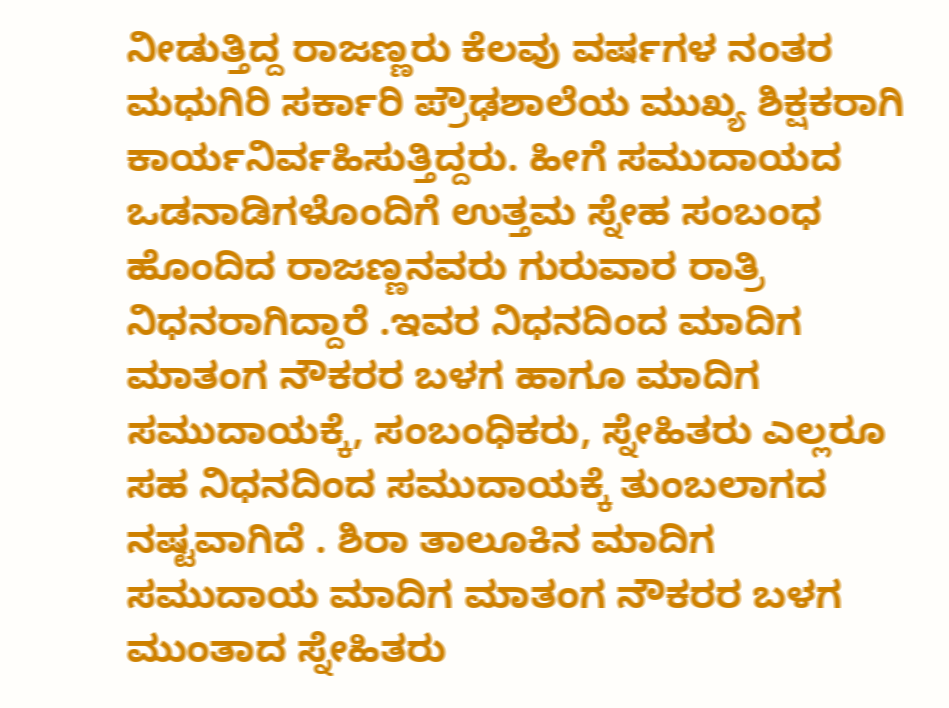ನೀಡುತ್ತಿದ್ದ ರಾಜಣ್ಣರು ಕೆಲವು ವರ್ಷಗಳ ನಂತರ ಮಧುಗಿರಿ ಸರ್ಕಾರಿ ಪ್ರೌಢಶಾಲೆಯ ಮುಖ್ಯ ಶಿಕ್ಷಕರಾಗಿ ಕಾರ್ಯನಿರ್ವಹಿಸುತ್ತಿದ್ದರು. ಹೀಗೆ ಸಮುದಾಯದ ಒಡನಾಡಿಗಳೊಂದಿಗೆ ಉತ್ತಮ ಸ್ನೇಹ ಸಂಬಂಧ ಹೊಂದಿದ ರಾಜಣ್ಣನವರು ಗುರುವಾರ ರಾತ್ರಿ ನಿಧನರಾಗಿದ್ದಾರೆ .ಇವರ ನಿಧನದಿಂದ ಮಾದಿಗ ಮಾತಂಗ ನೌಕರರ ಬಳಗ ಹಾಗೂ ಮಾದಿಗ ಸಮುದಾಯಕ್ಕೆ, ಸಂಬಂಧಿಕರು, ಸ್ನೇಹಿತರು ಎಲ್ಲರೂ ಸಹ ನಿಧನದಿಂದ ಸಮುದಾಯಕ್ಕೆ ತುಂಬಲಾಗದ ನಷ್ಟವಾಗಿದೆ . ಶಿರಾ ತಾಲೂಕಿನ ಮಾದಿಗ ಸಮುದಾಯ ಮಾದಿಗ ಮಾತಂಗ ನೌಕರರ ಬಳಗ ಮುಂತಾದ ಸ್ನೇಹಿತರು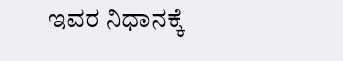ಇವರ ನಿಧಾನಕ್ಕೆ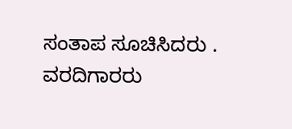ಸಂತಾಪ ಸೂಚಿಸಿದರು .
ವರದಿಗಾರರು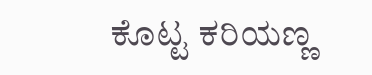ಕೊಟ್ಟ ಕರಿಯಣ್ಣ